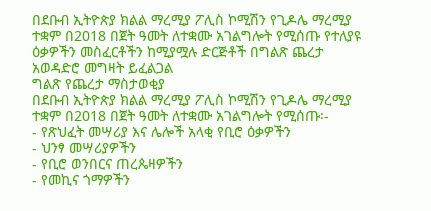በደቡብ ኢትዮጵያ ክልል ማረሚያ ፖሊስ ኮሚሽን የጊዶሌ ማረሚያ ተቋም በ2018 በጀት ዓመት ለተቋሙ አገልግሎት የሚሰጡ የተለያዩ ዕቃዎችን መስፈርቶችን ከሚያሟሉ ድርጅቶች በግልጽ ጨረታ አወዳድሮ መግዛት ይፈልጋል
ግልጽ የጨረታ ማስታወቂያ
በደቡብ ኢትዮጵያ ክልል ማረሚያ ፖሊስ ኮሚሽን የጊዶሌ ማረሚያ ተቋም በ2018 በጀት ዓመት ለተቋሙ አገልግሎት የሚሰጡ፡-
- የጽህፈት መሣሪያ እና ሌሎች አላቂ የቢሮ ዕቃዎችን
- ህንፃ መሣሪያዎችን
- የቢሮ ወንበርና ጠረጴዛዎችን
- የመኪና ጎማዎችን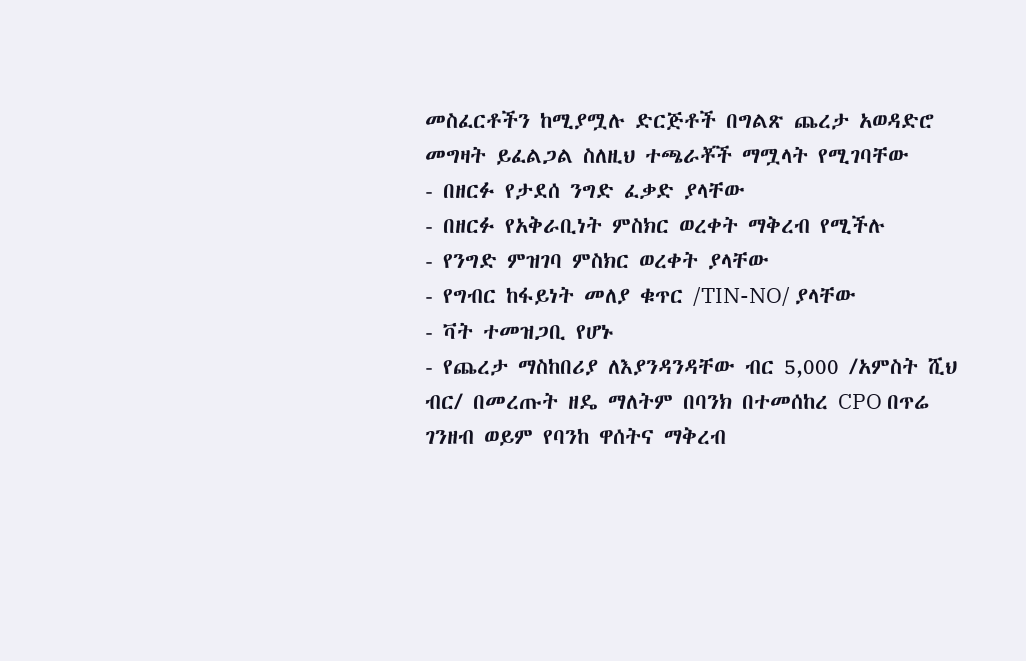መስፈርቶችን ከሚያሟሉ ድርጅቶች በግልጽ ጨረታ አወዳድሮ መግዛት ይፈልጋል ስለዚህ ተጫራቾች ማሟላት የሚገባቸው
- በዘርፉ የታደሰ ንግድ ፈቃድ ያላቸው
- በዘርፉ የአቅራቢነት ምስክር ወረቀት ማቅረብ የሚችሉ
- የንግድ ምዝገባ ምስክር ወረቀት ያላቸው
- የግብር ከፋይነት መለያ ቁጥር /TIN-NO/ ያላቸው
- ቫት ተመዝጋቢ የሆኑ
- የጨረታ ማስከበሪያ ለእያንዳንዳቸው ብር 5,000 /አምስት ሺህ ብር/ በመረጡት ዘዴ ማለትም በባንክ በተመሰከረ CPO በጥሬ ገንዘብ ወይም የባንከ ዋሰትና ማቅረብ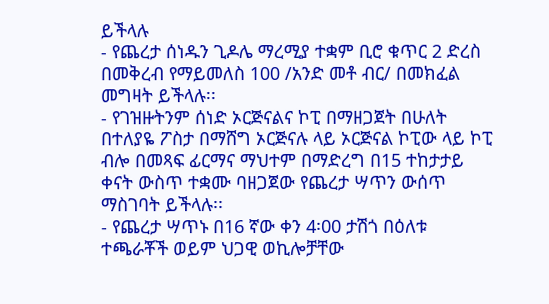ይችላሉ
- የጨረታ ሰነዱን ጊዶሌ ማረሚያ ተቋም ቢሮ ቁጥር 2 ድረስ በመቅረብ የማይመለስ 100 /አንድ መቶ ብር/ በመክፈል መግዛት ይችላሉ፡፡
- የገዝዙትንም ሰነድ ኦርጅናልና ኮፒ በማዘጋጀት በሁለት በተለያዬ ፖስታ በማሸግ ኦርጅናሉ ላይ ኦርጅናል ኮፒው ላይ ኮፒ ብሎ በመጻፍ ፊርማና ማህተም በማድረግ በ15 ተከታታይ ቀናት ውስጥ ተቋሙ ባዘጋጀው የጨረታ ሣጥን ውሰጥ ማስገባት ይችላሉ፡፡
- የጨረታ ሣጥኑ በ16 ኛው ቀን 4፡00 ታሽጎ በዕለቱ ተጫራቾች ወይም ህጋዊ ወኪሎቻቸው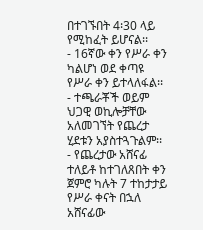በተገኙበት 4፡30 ላይ የሚከፈት ይሆናል፡፡
- 16ኛው ቀን የሥራ ቀን ካልሆነ ወደ ቀጣዩ የሥራ ቀን ይተላለፋል፡፡
- ተጫራቾች ወይም ህጋዊ ወኪሎቻቸው አለመገኘት የጨረታ ሂደቱን አያስተጓጉልም፡፡
- የጨረታው አሸናፊ ተለይቶ ከተገለጸበት ቀን ጀምሮ ካሉት 7 ተከታታይ የሥራ ቀናት በኋለ አሸናፊው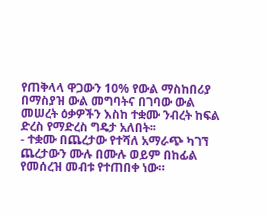የጠቅላላ ዋጋውን 10% የውል ማስከበሪያ በማስያዝ ውል መግባትና በገባው ውል መሠረት ዕቃዎችን እስከ ተቋሙ ንብረት ከፍል ድረስ የማድረስ ግዴታ አለበት፡፡
- ተቋሙ በጨረታው የተሻለ አማራጭ ካገኘ ጨረታውን ሙሉ በሙሉ ወይም በከፊል የመሰረዝ መብቱ የተጠበቀ ነው።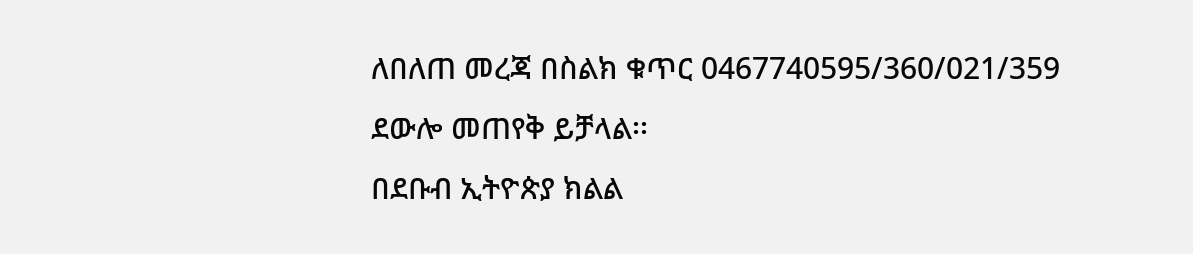ለበለጠ መረጃ በስልክ ቁጥር 0467740595/360/021/359 ደውሎ መጠየቅ ይቻላል፡፡
በደቡብ ኢትዮጵያ ክልል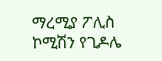ማረሚያ ፖሊስ ኮሚሽን የጊዶሌ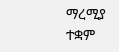ማረሚያ ተቋም